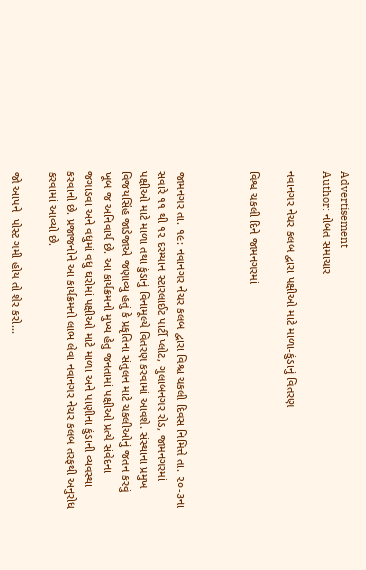Advertisement
Author: નોબત સમાચાર

નવાનગર નેચર કલબ દ્વારા પક્ષીઓ માટે માળા-કુંડાનું વિતરણ

વિશ્વ ચકલી દિને જામનગરમાં



જામનગર તા. ૧૯: નવાનગર નેચર કલબ દ્વારા વિશ્ચ ચકલી દિવસ નિમિત્તે તા. ૨૦-૩ના સવારે ૧૧ થી ૧૨ દરમ્યાન સ્ટારલાઈટ પાર્ટી પ્લોટ, ગુલાબનગર રોડ, જામનગરમાં પક્ષીઓ માટે માળા તથા કુંડાનું વિનામૂલ્યે વિતરણ કરવામાં આવશે. સંસ્થાના પ્રમુખ વિજયસિંહ જાડેજાએ જણાવ્યુ હતું કે પ્રકૃતિના સંતુલન માટે ચકલીઓનું જતન કરવું ખૂબ જ અનિવાર્ય છે. આ કાર્યક્રમનો મુખ્ય હેતુ જનતામાં પક્ષીઓ પ્રત્યે સંવેદના જગાડવા અને વધુમાં વધુ ઘરોમાં પક્ષીઓ માટે માળા અને પાણીના કુંડાની વ્યવસ્થા કરવાનો છે. પ્રજાજનોને આ કાર્યક્રમનો લાભ લેવા નવાનગર નેચર કલબ તરફથી અનુરોધ કરવામાં આવ્યો છે.

જો આપને  પોસ્ટ ગમી હોય તો શેર કરો...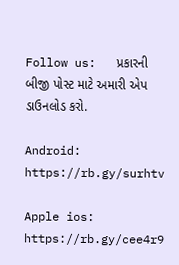Follow us:   પ્રકારની બીજી પોસ્ટ માટે અમારી એપ ડાઉનલોડ કરો.

Android: https://rb.gy/surhtv

Apple ios: https://rb.gy/cee4r9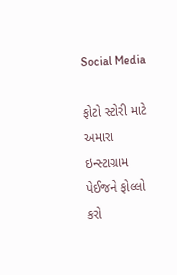Social Media

ફોટો સ્ટોરી માટે અમારા ઇન્સ્ટાગ્રામ પેઈજને ફોલ્લો કરો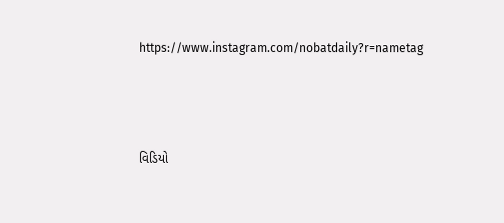https://www.instagram.com/nobatdaily?r=nametag



વિડિયો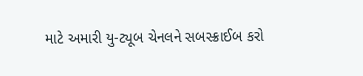માટે અમારી યુ-ટ્યૂબ ચેનલને સબસ્ક્રાઈબ કરો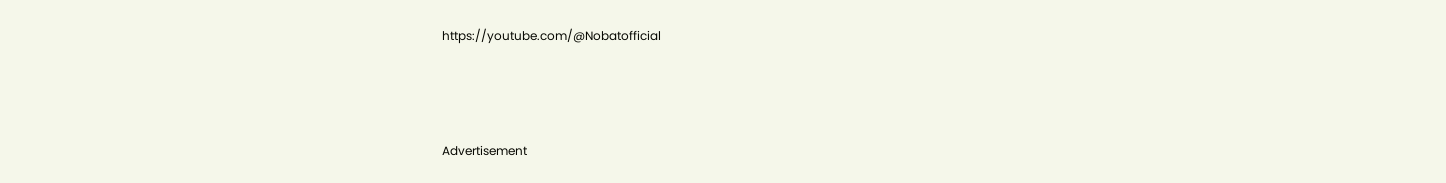https://youtube.com/@Nobatofficial



Advertisement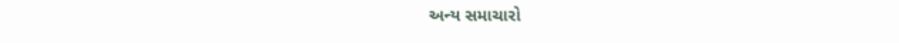અન્ય સમાચારો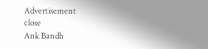Advertisement
close
Ank Bandh